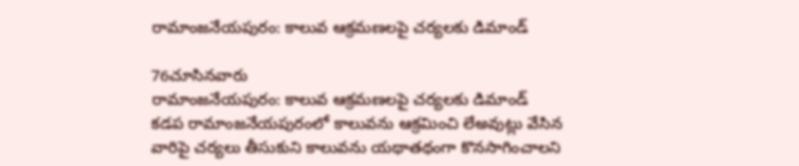రామాంజనేయపురం: కాలువ ఆక్రమణలపై చర్యలకు డిమాండ్

76చూసినవారు
రామాంజనేయపురం: కాలువ ఆక్రమణలపై చర్యలకు డిమాండ్
కడప రామాంజనేయపురంలో కాలువను ఆక్రమించి లేఅవుట్లు వేసిన వారిపై చర్యలు తీసుకుని కాలువను యథాతథంగా కొనసాగించాలని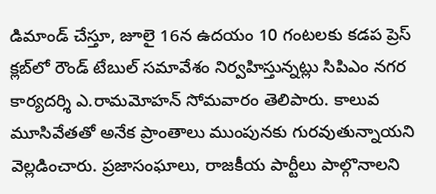డిమాండ్ చేస్తూ, జూలై 16న ఉదయం 10 గంటలకు కడప ప్రెస్ క్లబ్‌లో రౌండ్ టేబుల్ సమావేశం నిర్వహిస్తున్నట్లు సిపిఎం నగర కార్యదర్శి ఎ.రామమోహన్ సోమవారం తెలిపారు. కాలువ మూసివేతతో అనేక ప్రాంతాలు ముంపునకు గురవుతున్నాయని వెల్లడించారు. ప్రజాసంఘాలు, రాజకీయ పార్టీలు పాల్గొనాలని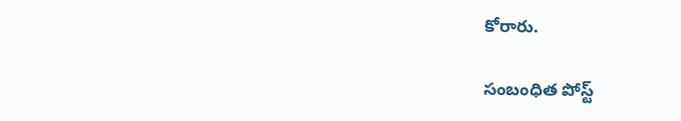కోరారు.

సంబంధిత పోస్ట్